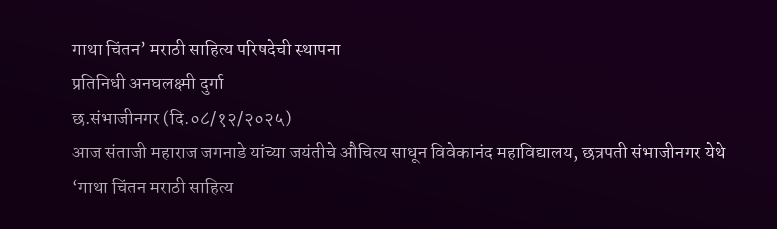गाथा चिंतन’ मराठी साहित्य परिषदेची स्थापना
प्रतिनिधी अनघलक्ष्मी दुर्गा
छ.संभाजीनगर (दि.०८/१२/२०२५)
आज संताजी महाराज जगनाडे यांच्या जयंतीचे औचित्य साधून विवेकानंद महाविद्यालय, छत्रपती संभाजीनगर येथे ‘गाथा चिंतन मराठी साहित्य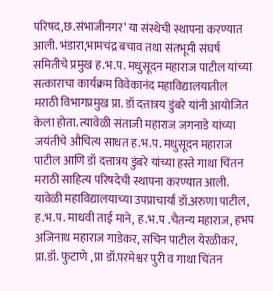परिषद,छ.संभाजीनगर’ या संस्थेची स्थापना करण्यात आली. भंडारा,भामचंद्र बचाव तथा संतभूमी संघर्ष समितीचे प्रमुख ह.भ.प. मधुसूदन महाराज पाटील यांच्या सत्काराचा कार्यक्रम विवेकानंद महाविद्यालयातील मराठी विभागप्रमुख प्रा. डॉ दत्तात्रय डुंबरे यांनी आयोजित केला होता. त्यावेळी संताजी महाराज जगनाडे यांच्या जयंतीचे औचित्य साधत ह.भ.प. मधुसूदन महाराज पाटील आणि डॉ दत्तात्रय डुंबरे यांच्या हस्ते गाथा चिंतन मराठी साहित्य परिषदेची स्थापना करण्यात आली. यावेळी महाविद्यालयाच्या उपप्राचार्या डॉ.अरुणा पाटील, ह.भ.प. माधवी ताई माने, ह.भ.प .चैतन्य महाराज, हभप अजिनाथ महाराज गाडेकर, सचिन पाटील येरळीकर, प्रा.डॉ. फुटाणे , प्रा डॉ.परमेश्वर पुरी व गाथा चिंतन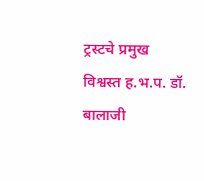ट्रस्टचे प्रमुख विश्वस्त ह.भ.प. डॉ. बालाजी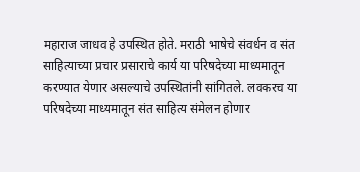महाराज जाधव हे उपस्थित होते. मराठी भाषेचे संवर्धन व संत साहित्याच्या प्रचार प्रसाराचे कार्य या परिषदेच्या माध्यमातून करण्यात येणार असल्याचे उपस्थितांनी सांगितले. लवकरच या परिषदेच्या माध्यमातून संत साहित्य संमेलन होणार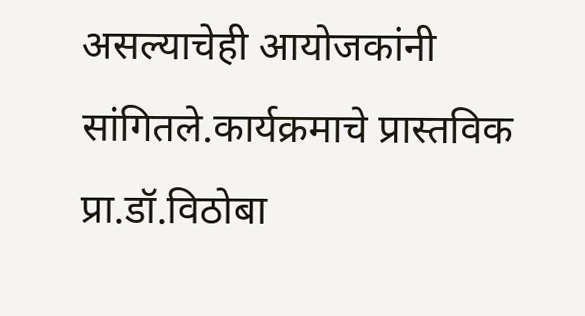असल्याचेही आयोजकांनी सांगितले.कार्यक्रमाचे प्रास्तविक प्रा.डॉ.विठोबा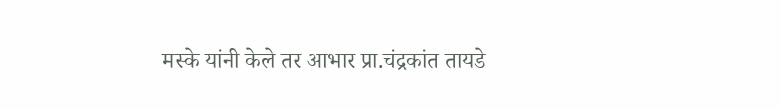मस्के यांनी केले तर आभार प्रा.चंद्रकांत तायडे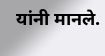यांनी मानले.